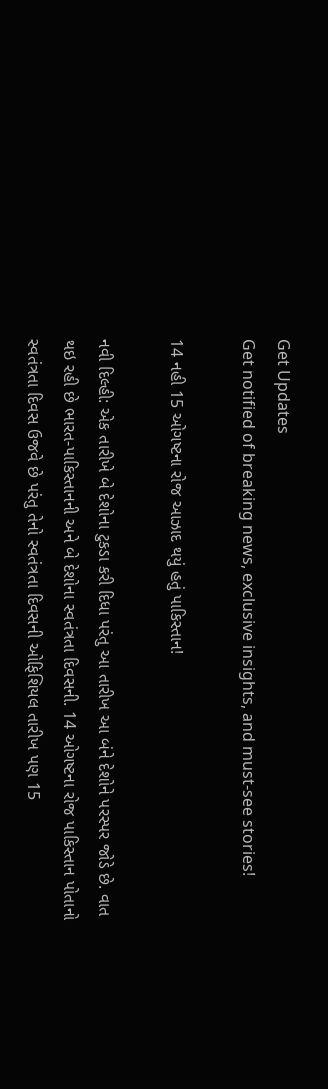Get Updates
Get notified of breaking news, exclusive insights, and must-see stories!

14 નહી 15 ઓગષ્ટના રોજ આઝાદ થયું હતું પાકિસ્તાન!

નવી દિલ્હી: એક તારીખે બે દેશોના ટુકડા કરી દિધા પરંતુ આ તારીખ આ બંને દેશોને પરસ્પર જોડે છે. વાત થઇ રહી છે ભારત-પાકિસ્તાનની અને બે દેશોના સ્વતંત્રતા દિવસની. 14 ઓગષ્ટના રોજ પાકિસ્તાન પોતાનો સ્વતંત્રતા દિવસ ઉજવે છે પરંતુ તેનો સ્વતંત્રતા દિવસની ઓફિશિયલ તારીખ પણ 15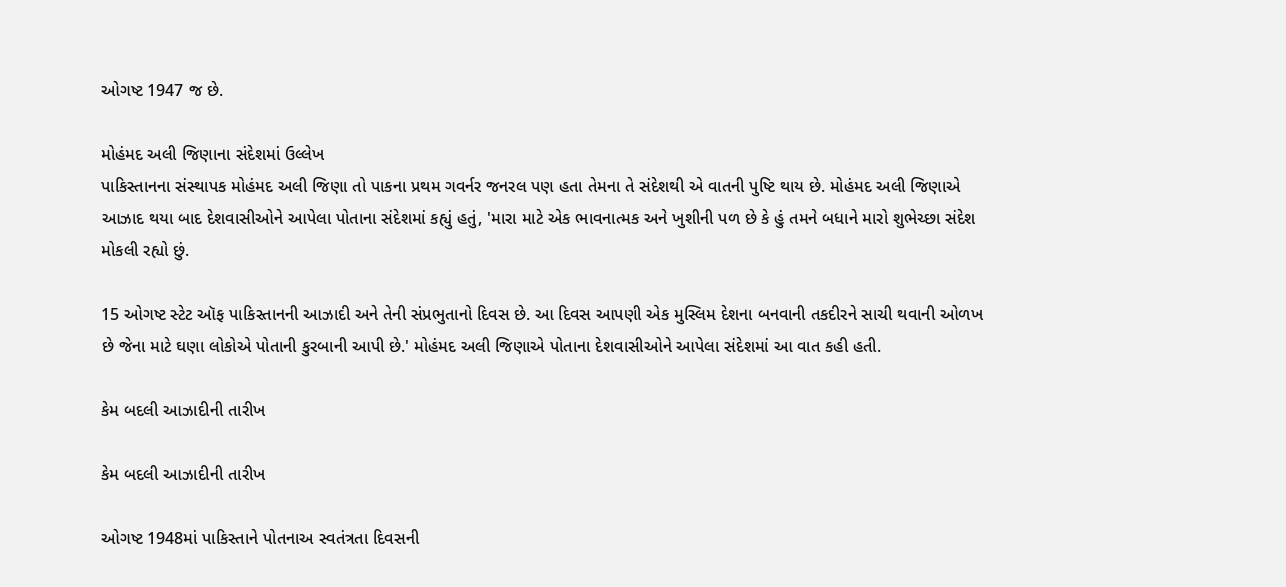ઓગષ્ટ 1947 જ છે.

મોહંમદ અલી જિણાના સંદેશમાં ઉલ્લેખ
પાકિસ્તાનના સંસ્થાપક મોહંમદ અલી જિણા તો પાકના પ્રથમ ગવર્નર જનરલ પણ હતા તેમના તે સંદેશથી એ વાતની પુષ્ટિ થાય છે. મોહંમદ અલી જિણાએ આઝાદ થયા બાદ દેશવાસીઓને આપેલા પોતાના સંદેશમાં કહ્યું હતું, 'મારા માટે એક ભાવનાત્મક અને ખુશીની પળ છે કે હું તમને બધાને મારો શુભેચ્છા સંદેશ મોકલી રહ્યો છું.

15 ઓગષ્ટ સ્ટેટ ઑફ પાકિસ્તાનની આઝાદી અને તેની સંપ્રભુતાનો દિવસ છે. આ દિવસ આપણી એક મુસ્લિમ દેશના બનવાની તકદીરને સાચી થવાની ઓળખ છે જેના માટે ઘણા લોકોએ પોતાની કુરબાની આપી છે.' મોહંમદ અલી જિણાએ પોતાના દેશવાસીઓને આપેલા સંદેશમાં આ વાત કહી હતી.

કેમ બદલી આઝાદીની તારીખ

કેમ બદલી આઝાદીની તારીખ

ઓગષ્ટ 1948માં પાકિસ્તાને પોતનાઅ સ્વતંત્રતા દિવસની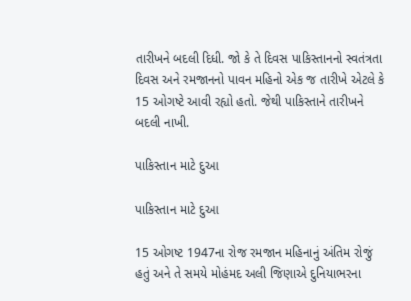તારીખને બદલી દિધી. જો કે તે દિવસ પાકિસ્તાનનો સ્વતંત્રતા દિવસ અને રમજાનનો પાવન મહિનો એક જ તારીખે એટલે કે 15 ઓગષ્ટે આવી રહ્યો હતો. જેથી પાકિસ્તાને તારીખને બદલી નાખી.

પાકિસ્તાન માટે દુઆ

પાકિસ્તાન માટે દુઆ

15 ઓગષ્ટ 1947ના રોજ રમજાન મહિનાનું અંતિમ રોજું હતું અને તે સમયે મોહંમદ અલી જિણાએ દુનિયાભરના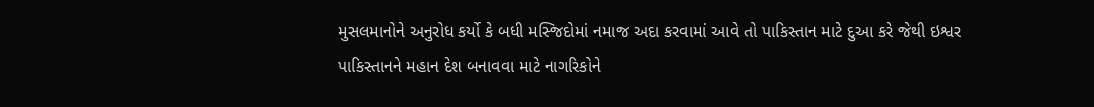મુસલમાનોને અનુરોધ કર્યો કે બધી મસ્જિદોમાં નમાજ અદા કરવામાં આવે તો પાકિસ્તાન માટે દુઆ કરે જેથી ઇશ્વર પાકિસ્તાનને મહાન દેશ બનાવવા માટે નાગરિકોને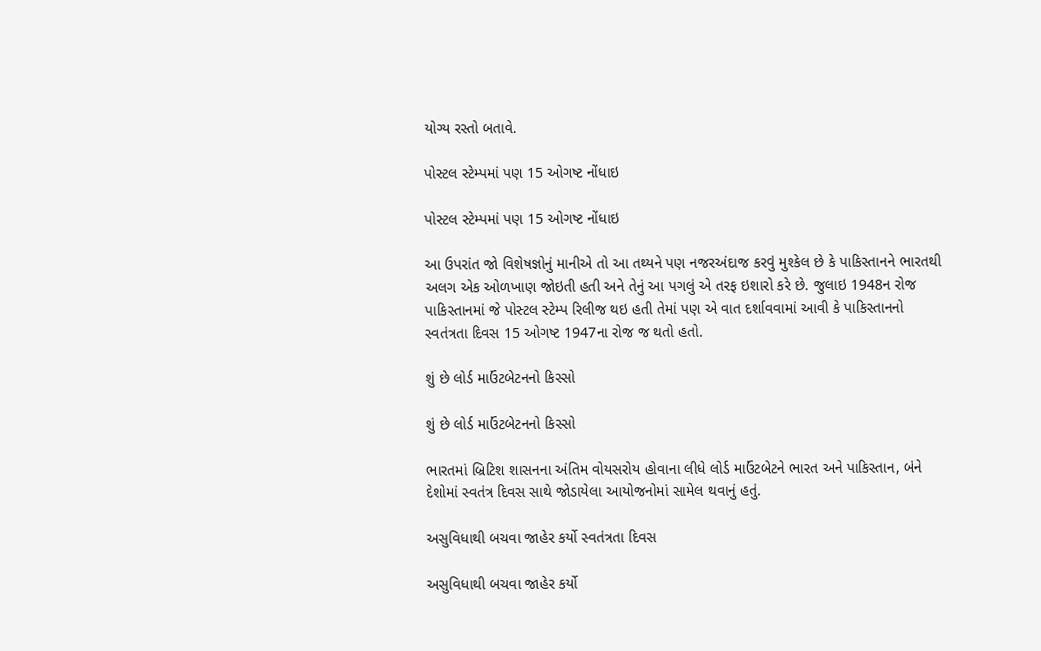યોગ્ય રસ્તો બતાવે.

પોસ્ટલ સ્ટેમ્પમાં પણ 15 ઓગષ્ટ નોંધાઇ

પોસ્ટલ સ્ટેમ્પમાં પણ 15 ઓગષ્ટ નોંધાઇ

આ ઉપરાંત જો વિશેષજ્ઞોનું માનીએ તો આ તથ્યને પણ નજરઅંદાજ કરવું મુશ્કેલ છે કે પાકિસ્તાનને ભારતથી અલગ એક ઓળખાણ જોઇતી હતી અને તેનું આ પગલું એ તરફ ઇશારો કરે છે. જુલાઇ 1948ન રોજ પાકિસ્તાનમાં જે પોસ્ટલ સ્ટેમ્પ રિલીજ થઇ હતી તેમાં પણ એ વાત દર્શાવવામાં આવી કે પાકિસ્તાનનો સ્વતંત્રતા દિવસ 15 ઓગષ્ટ 1947ના રોજ જ થતો હતો.

શું છે લોર્ડ માઉંટબેટનનો કિસ્સો

શું છે લોર્ડ માઉંટબેટનનો કિસ્સો

ભારતમાં બ્રિટિશ શાસનના અંતિમ વોયસરોય હોવાના લીધે લોર્ડ માઉંટબેટને ભારત અને પાકિસ્તાન, બંને દેશોમાં સ્વતંત્ર દિવસ સાથે જોડાયેલા આયોજનોમાં સામેલ થવાનું હતું.

અસુવિધાથી બચવા જાહેર કર્યો સ્વતંત્રતા દિવસ

અસુવિધાથી બચવા જાહેર કર્યો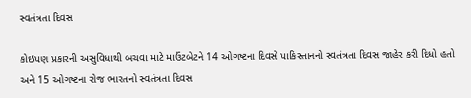સ્વતંત્રતા દિવસ

કોઇપણ પ્રકારની અસુવિધાથી બચવા માટે માઉંટબેટને 14 ઓગષ્ટના દિવસે પાકિસ્તાનનો સ્વતંત્રતા દિવસ જાહેર કરી દિધો હતો અને 15 ઓગષ્ટના રોજ ભારતનો સ્વતંત્રતા દિવસ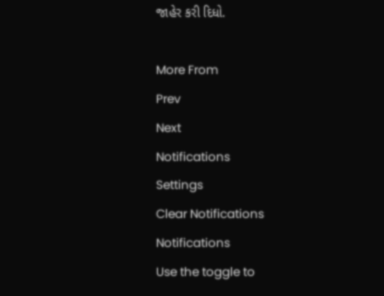જાહેર કરી દિધો.

More From
Prev
Next
Notifications
Settings
Clear Notifications
Notifications
Use the toggle to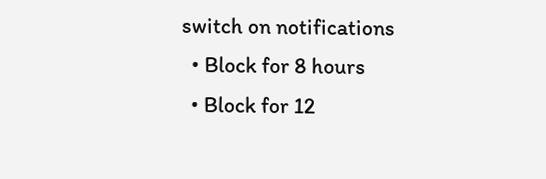switch on notifications
  • Block for 8 hours
  • Block for 12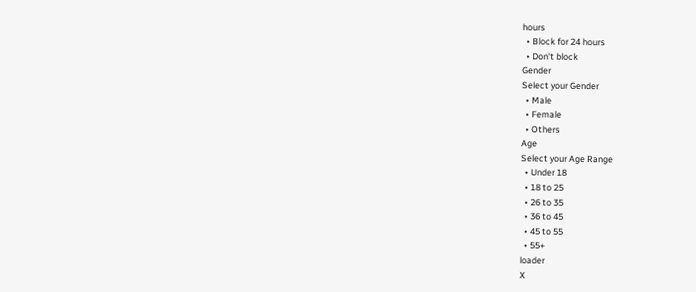hours
  • Block for 24 hours
  • Don't block
Gender
Select your Gender
  • Male
  • Female
  • Others
Age
Select your Age Range
  • Under 18
  • 18 to 25
  • 26 to 35
  • 36 to 45
  • 45 to 55
  • 55+
loader
X